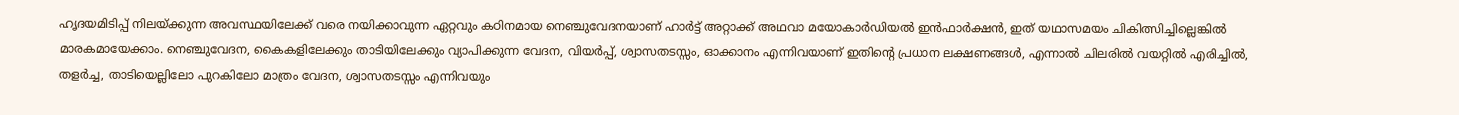ഹൃദയമിടിപ്പ് നിലയ്ക്കുന്ന അവസ്ഥയിലേക്ക് വരെ നയിക്കാവുന്ന ഏറ്റവും കഠിനമായ നെഞ്ചുവേദനയാണ് ഹാർട്ട് അറ്റാക്ക് അഥവാ മയോകാർഡിയൽ ഇൻഫാർക്ഷൻ, ഇത് യഥാസമയം ചികിത്സിച്ചില്ലെങ്കിൽ മാരകമായേക്കാം. നെഞ്ചുവേദന, കൈകളിലേക്കും താടിയിലേക്കും വ്യാപിക്കുന്ന വേദന, വിയർപ്പ്, ശ്വാസതടസ്സം, ഓക്കാനം എന്നിവയാണ് ഇതിന്റെ പ്രധാന ലക്ഷണങ്ങൾ, എന്നാൽ ചിലരിൽ വയറ്റിൽ എരിച്ചിൽ, തളർച്ച, താടിയെല്ലിലോ പുറകിലോ മാത്രം വേദന, ശ്വാസതടസ്സം എന്നിവയും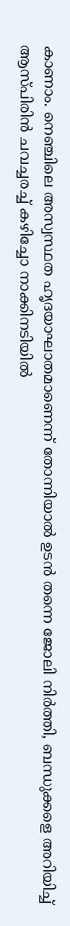കാണാം. നെഞ്ചിലെ അസ്വസ്ഥത ഹൃദയാഘാതമാണെന്ന് തോന്നിയാൽ ഉടൻ തന്നെ ജോലി നിർത്തി, ബന്ധുക്കളെ അറിയിച്ച് ആസ്പിരിൻ ചവച്ചരച്ച് കഴിച്ചോ നാക്കിനടിയിൽ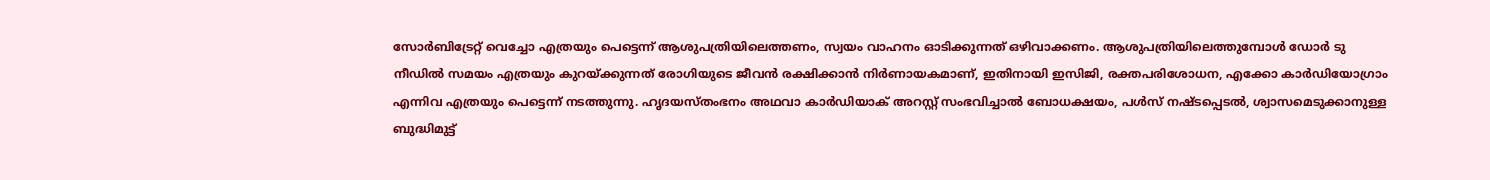സോർബിട്രേറ്റ് വെച്ചോ എത്രയും പെട്ടെന്ന് ആശുപത്രിയിലെത്തണം, സ്വയം വാഹനം ഓടിക്കുന്നത് ഒഴിവാക്കണം. ആശുപത്രിയിലെത്തുമ്പോൾ ഡോർ ടു നീഡിൽ സമയം എത്രയും കുറയ്ക്കുന്നത് രോഗിയുടെ ജീവൻ രക്ഷിക്കാൻ നിർണായകമാണ്, ഇതിനായി ഇസിജി, രക്തപരിശോധന, എക്കോ കാർഡിയോഗ്രാം എന്നിവ എത്രയും പെട്ടെന്ന് നടത്തുന്നു. ഹൃദയസ്തംഭനം അഥവാ കാർഡിയാക് അറസ്റ്റ് സംഭവിച്ചാൽ ബോധക്ഷയം, പൾസ് നഷ്ടപ്പെടൽ, ശ്വാസമെടുക്കാനുള്ള ബുദ്ധിമുട്ട്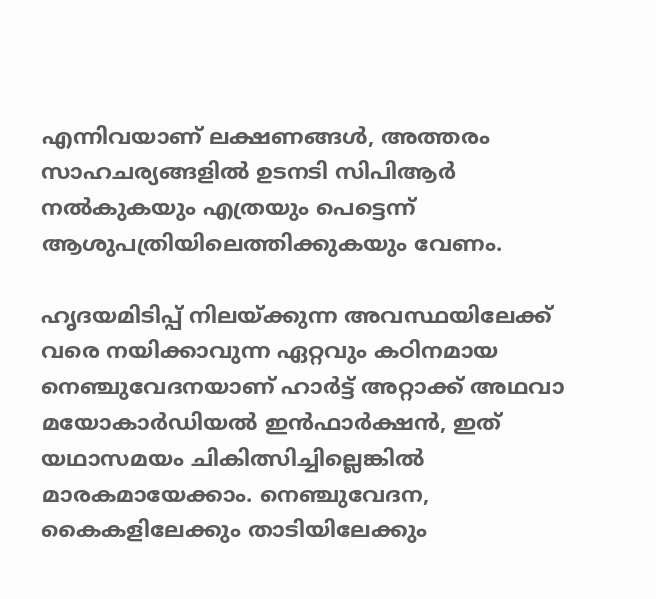എന്നിവയാണ് ലക്ഷണങ്ങൾ, അത്തരം സാഹചര്യങ്ങളിൽ ഉടനടി സിപിആർ നൽകുകയും എത്രയും പെട്ടെന്ന് ആശുപത്രിയിലെത്തിക്കുകയും വേണം.

ഹൃദയമിടിപ്പ് നിലയ്ക്കുന്ന അവസ്ഥയിലേക്ക് വരെ നയിക്കാവുന്ന ഏറ്റവും കഠിനമായ നെഞ്ചുവേദനയാണ് ഹാർട്ട് അറ്റാക്ക് അഥവാ മയോകാർഡിയൽ ഇൻഫാർക്ഷൻ, ഇത് യഥാസമയം ചികിത്സിച്ചില്ലെങ്കിൽ മാരകമായേക്കാം. നെഞ്ചുവേദന, കൈകളിലേക്കും താടിയിലേക്കും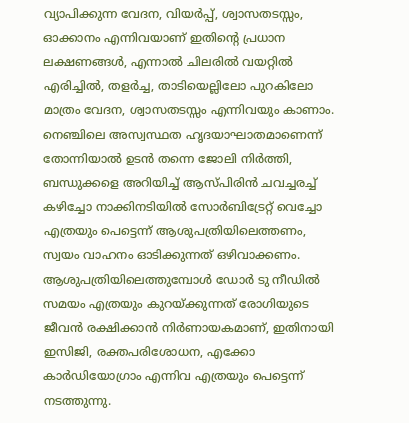വ്യാപിക്കുന്ന വേദന, വിയർപ്പ്, ശ്വാസതടസ്സം, ഓക്കാനം എന്നിവയാണ് ഇതിന്റെ പ്രധാന ലക്ഷണങ്ങൾ, എന്നാൽ ചിലരിൽ വയറ്റിൽ എരിച്ചിൽ, തളർച്ച, താടിയെല്ലിലോ പുറകിലോ മാത്രം വേദന, ശ്വാസതടസ്സം എന്നിവയും കാണാം. നെഞ്ചിലെ അസ്വസ്ഥത ഹൃദയാഘാതമാണെന്ന് തോന്നിയാൽ ഉടൻ തന്നെ ജോലി നിർത്തി, ബന്ധുക്കളെ അറിയിച്ച് ആസ്പിരിൻ ചവച്ചരച്ച് കഴിച്ചോ നാക്കിനടിയിൽ സോർബിട്രേറ്റ് വെച്ചോ എത്രയും പെട്ടെന്ന് ആശുപത്രിയിലെത്തണം, സ്വയം വാഹനം ഓടിക്കുന്നത് ഒഴിവാക്കണം. ആശുപത്രിയിലെത്തുമ്പോൾ ഡോർ ടു നീഡിൽ സമയം എത്രയും കുറയ്ക്കുന്നത് രോഗിയുടെ ജീവൻ രക്ഷിക്കാൻ നിർണായകമാണ്, ഇതിനായി ഇസിജി, രക്തപരിശോധന, എക്കോ കാർഡിയോഗ്രാം എന്നിവ എത്രയും പെട്ടെന്ന് നടത്തുന്നു.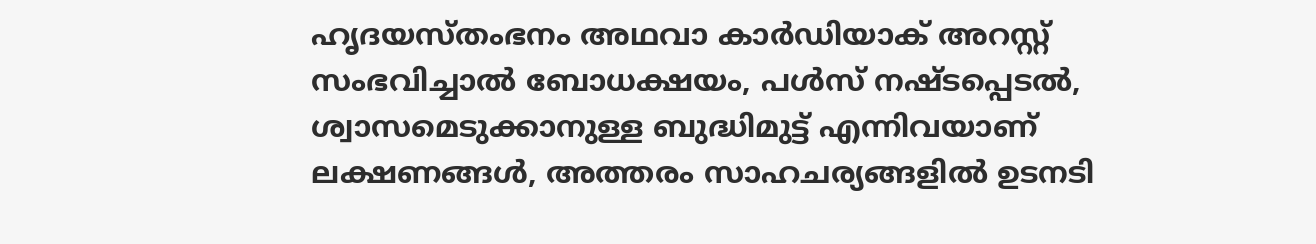ഹൃദയസ്തംഭനം അഥവാ കാർഡിയാക് അറസ്റ്റ് സംഭവിച്ചാൽ ബോധക്ഷയം, പൾസ് നഷ്ടപ്പെടൽ, ശ്വാസമെടുക്കാനുള്ള ബുദ്ധിമുട്ട് എന്നിവയാണ് ലക്ഷണങ്ങൾ, അത്തരം സാഹചര്യങ്ങളിൽ ഉടനടി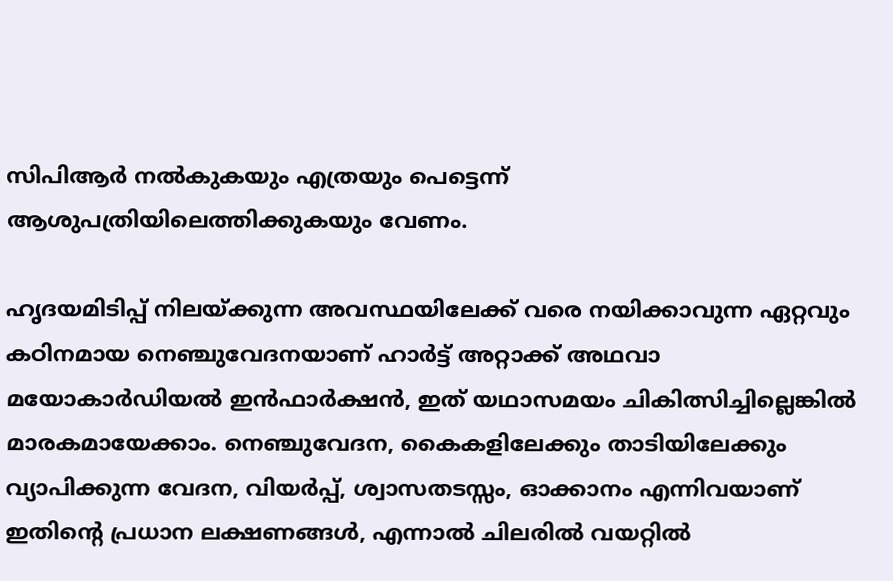സിപിആർ നൽകുകയും എത്രയും പെട്ടെന്ന് ആശുപത്രിയിലെത്തിക്കുകയും വേണം.

ഹൃദയമിടിപ്പ് നിലയ്ക്കുന്ന അവസ്ഥയിലേക്ക് വരെ നയിക്കാവുന്ന ഏറ്റവും കഠിനമായ നെഞ്ചുവേദനയാണ് ഹാർട്ട് അറ്റാക്ക് അഥവാ മയോകാർഡിയൽ ഇൻഫാർക്ഷൻ, ഇത് യഥാസമയം ചികിത്സിച്ചില്ലെങ്കിൽ മാരകമായേക്കാം. നെഞ്ചുവേദന, കൈകളിലേക്കും താടിയിലേക്കും വ്യാപിക്കുന്ന വേദന, വിയർപ്പ്, ശ്വാസതടസ്സം, ഓക്കാനം എന്നിവയാണ് ഇതിന്റെ പ്രധാന ലക്ഷണങ്ങൾ, എന്നാൽ ചിലരിൽ വയറ്റിൽ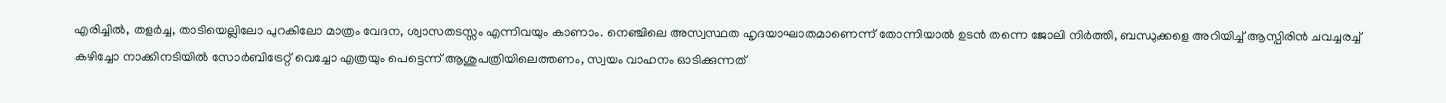എരിച്ചിൽ, തളർച്ച, താടിയെല്ലിലോ പുറകിലോ മാത്രം വേദന, ശ്വാസതടസ്സം എന്നിവയും കാണാം. നെഞ്ചിലെ അസ്വസ്ഥത ഹൃദയാഘാതമാണെന്ന് തോന്നിയാൽ ഉടൻ തന്നെ ജോലി നിർത്തി, ബന്ധുക്കളെ അറിയിച്ച് ആസ്പിരിൻ ചവച്ചരച്ച് കഴിച്ചോ നാക്കിനടിയിൽ സോർബിട്രേറ്റ് വെച്ചോ എത്രയും പെട്ടെന്ന് ആശുപത്രിയിലെത്തണം, സ്വയം വാഹനം ഓടിക്കുന്നത്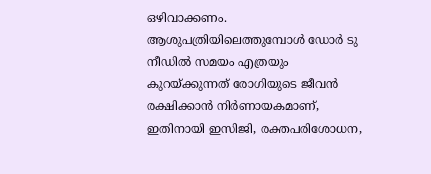ഒഴിവാക്കണം. ആശുപത്രിയിലെത്തുമ്പോൾ ഡോർ ടു നീഡിൽ സമയം എത്രയും കുറയ്ക്കുന്നത് രോഗിയുടെ ജീവൻ രക്ഷിക്കാൻ നിർണായകമാണ്, ഇതിനായി ഇസിജി, രക്തപരിശോധന,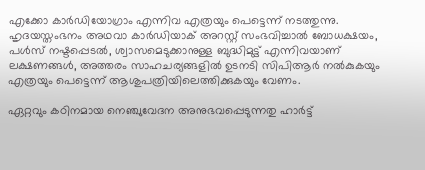എക്കോ കാർഡിയോഗ്രാം എന്നിവ എത്രയും പെട്ടെന്ന് നടത്തുന്നു. ഹൃദയസ്തംഭനം അഥവാ കാർഡിയാക് അറസ്റ്റ് സംഭവിച്ചാൽ ബോധക്ഷയം, പൾസ് നഷ്ടപ്പെടൽ, ശ്വാസമെടുക്കാനുള്ള ബുദ്ധിമുട്ട് എന്നിവയാണ് ലക്ഷണങ്ങൾ, അത്തരം സാഹചര്യങ്ങളിൽ ഉടനടി സിപിആർ നൽകുകയും എത്രയും പെട്ടെന്ന് ആശുപത്രിയിലെത്തിക്കുകയും വേണം.

ഏറ്റവും കഠിനമായ നെഞ്ചുവേദന അനുഭവപ്പെടുന്നതു ഹാർട്ട്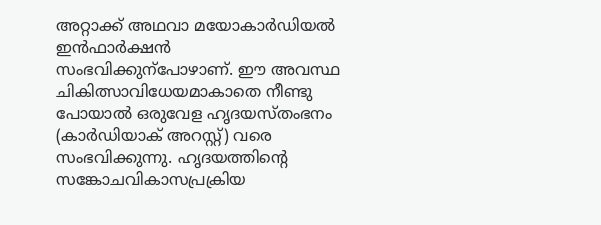അറ്റാക്ക് അഥവാ മയോകാർഡിയൽ ഇൻഫാർക്ഷൻ സംഭവിക്കുന്പോഴാണ്. ഈ അവസ്ഥ ചികിത്സാവിധേയമാകാതെ നീണ്ടു പോയാൽ ഒരുവേള ഹൃദയസ്തംഭനം (കാർഡിയാക് അറസ്റ്റ്) വരെ സംഭവിക്കുന്നു. ഹൃദയത്തിന്റെ സങ്കോചവികാസപ്രക്രിയ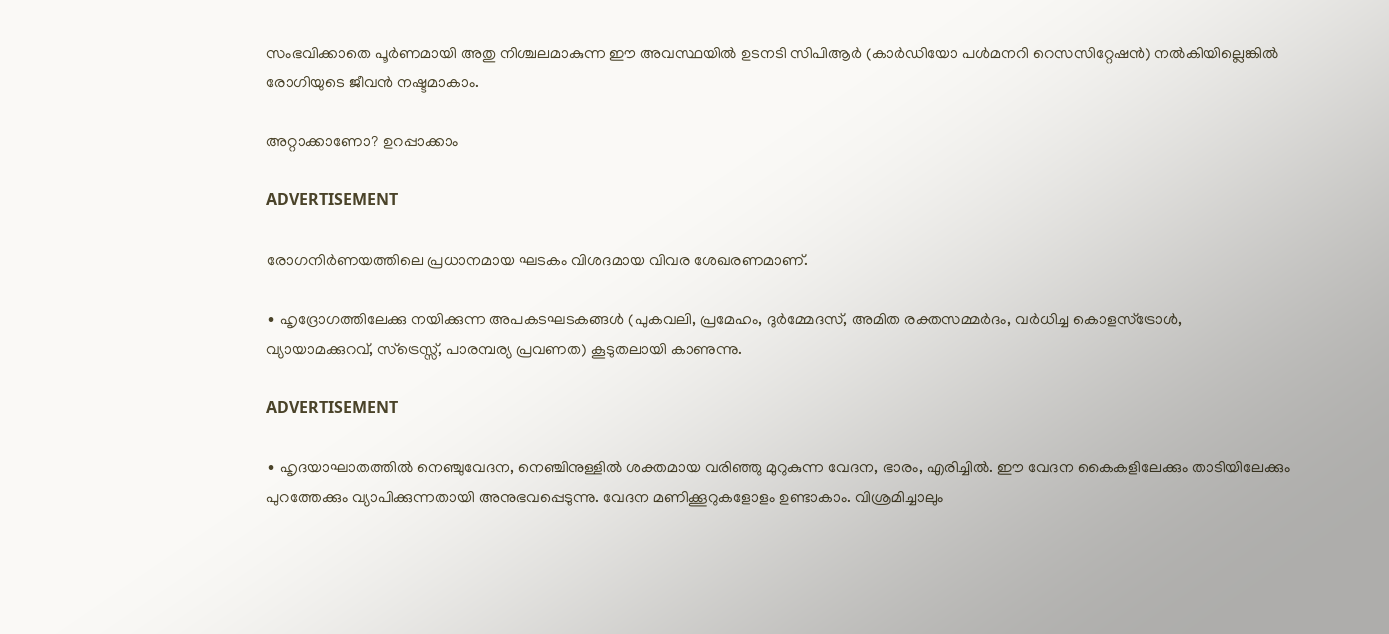സംഭവിക്കാതെ പൂർണമായി അതു നിശ്ചലമാകുന്ന ഈ അവസ്ഥയിൽ ഉടനടി സിപിആർ (കാർഡിയോ പൾമനറി റെസസിറ്റേഷൻ) നൽകിയില്ലെങ്കിൽ രോഗിയുടെ ജീവൻ നഷ്ടമാകാം.

അറ്റാക്കാണോ? ഉറപ്പാക്കാം

ADVERTISEMENT

രോഗനിർണയത്തിലെ പ്രധാനമായ ഘടകം വിശദമായ വിവര ശേഖരണമാണ്.

∙ ഹൃദ്രോഗത്തിലേക്കു നയിക്കുന്ന അപകടഘടകങ്ങൾ (പുകവലി, പ്രമേഹം, ദുർമ്മേദസ്, അമിത രക്തസമ്മർദം, വർധിച്ച കൊളസ്ട്രോൾ, വ്യായാമക്കുറവ്, സ്ട്രെസ്സ്, പാരമ്പര്യ പ്രവണത) കൂടുതലായി കാണുന്നു.

ADVERTISEMENT

∙ ഹൃദയാഘാതത്തിൽ നെഞ്ചുവേദന, നെഞ്ചിനുള്ളിൽ ശക്തമായ വരിഞ്ഞു മുറുകുന്ന വേദന, ഭാരം, എരിച്ചിൽ‌. ഈ വേദന കൈകളിലേക്കും താടിയിലേക്കും പുറത്തേക്കും വ്യാപിക്കുന്നതായി അനുഭവപ്പെടുന്നു. വേദന മണിക്കൂറുകളോളം ഉണ്ടാകാം. വിശ്രമിച്ചാലും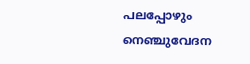പലപ്പോഴും നെഞ്ചുവേദന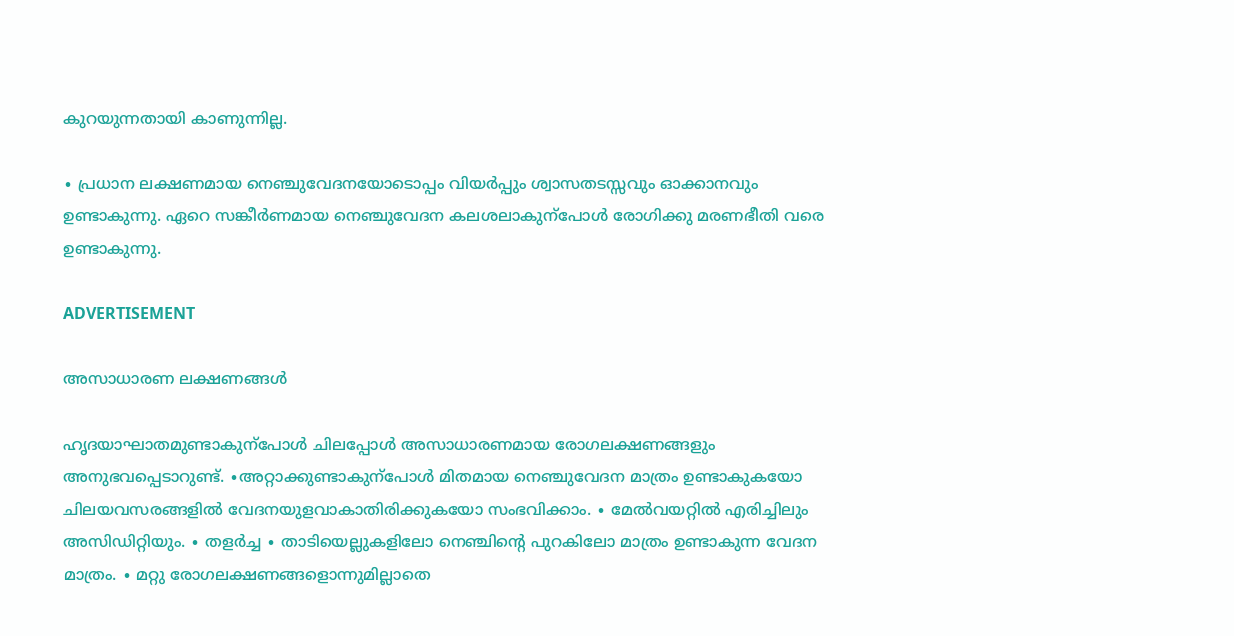കുറയുന്നതായി കാണുന്നില്ല.

∙ പ്രധാന ലക്ഷണമായ നെഞ്ചുവേദനയോടൊപ്പം വിയർപ്പും ശ്വാസതടസ്സവും ഓക്കാനവും ഉണ്ടാകുന്നു. ഏറെ സങ്കീർണമായ നെഞ്ചുവേദന കലശലാകുന്പോൾ‌ രോഗിക്കു മരണഭീതി വരെ ഉണ്ടാകുന്നു.

ADVERTISEMENT

അസാധാരണ ലക്ഷണങ്ങൾ

ഹൃദയാഘാതമുണ്ടാകുന്പോൾ ചിലപ്പോൾ അസാധാരണമായ രോഗലക്ഷണങ്ങളും അനുഭവപ്പെടാറുണ്ട്. ∙അറ്റാക്കുണ്ടാകുന്പോൾ മിതമായ നെഞ്ചുവേദന മാത്രം ഉണ്ടാകുകയോ ചിലയവസരങ്ങളിൽ വേദനയുളവാകാതിരിക്കുകയോ സംഭവിക്കാം. ∙ മേൽവയറ്റിൽ എരിച്ചിലും അസിഡിറ്റിയും. ∙ തളർച്ച ∙ താടിയെല്ലുകളിലോ നെഞ്ചിന്റെ പുറകിലോ മാത്രം ഉണ്ടാകുന്ന വേദന മാത്രം. ∙ മറ്റു രോഗലക്ഷണങ്ങളൊന്നുമില്ലാതെ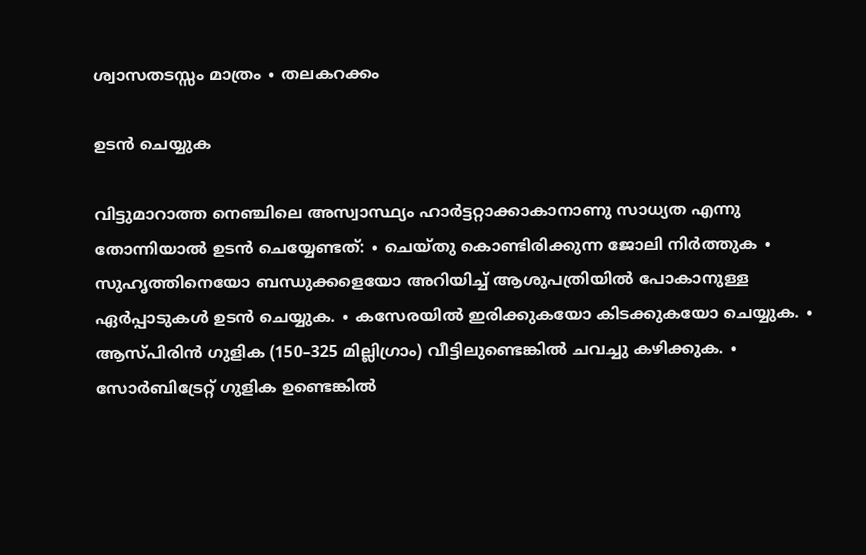ശ്വാസതടസ്സം മാത്രം ∙ തലകറക്കം

ഉടൻ ചെയ്യുക

വിട്ടുമാറാത്ത നെഞ്ചിലെ അസ്വാസ്ഥ്യം ഹാർട്ടറ്റാക്കാകാനാണു സാധ്യത എന്നു തോന്നിയാൽ ഉടൻ ചെയ്യേണ്ടത്: ∙ ചെയ്തു കൊണ്ടിരിക്കുന്ന ജോലി നിർത്തുക ∙ സുഹൃത്തിനെയോ ബന്ധുക്കളെയോ അറിയിച്ച് ആശുപത്രിയിൽ പോകാനുള്ള ഏർപ്പാടുകൾ ഉടൻ ചെയ്യുക. ∙ കസേരയിൽ ഇരിക്കുകയോ കിടക്കുകയോ ചെയ്യുക. ∙ ആസ്പിരിൻ ഗുളിക (150–325 മില്ലിഗ്രാം) വീട്ടിലുണ്ടെങ്കിൽ ചവച്ചു കഴിക്കുക. ∙ സോർബിട്രേറ്റ് ഗുളിക ഉണ്ടെങ്കിൽ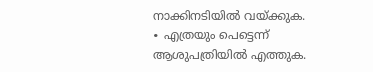നാക്കിനടിയിൽ വയ്ക്കുക. ∙ എത്രയും പെട്ടെന്ന് ആശുപത്രിയിൽ എത്തുക.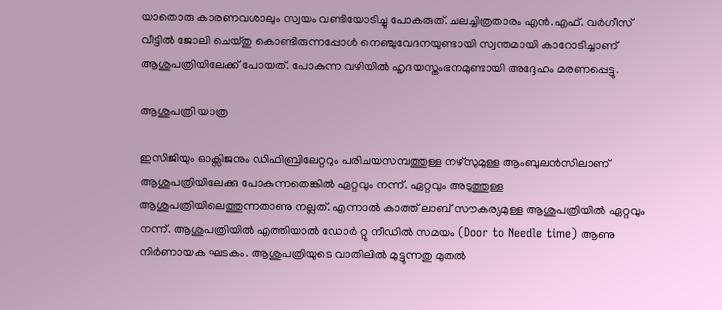യാതൊരു കാരണവശാലും സ്വയം വണ്ടിയോടിച്ചു പോകരുത്. ചലച്ചിത്രതാരം എൻ.എഫ്. വർഗീസ് വീട്ടിൽ ജോലി ചെയ്തു കൊണ്ടിരുന്നപ്പോൾ നെഞ്ചുവേദനയുണ്ടായി സ്വന്തമായി കാറോടിച്ചാണ് ആശുപത്രിയിലേക്ക് പോയത്. പോകുന്ന വഴിയിൽ ഹൃദയസ്തംഭനമുണ്ടായി അദ്ദേഹം മരണപ്പെട്ടു.

ആശുപത്രി യാത്ര

ഇസിജിയും ഓക്സിജനും ഡിഫിബ്രിലേറ്ററും പരിചയസമ്പത്തുള്ള നഴ്സുമുള്ള ആംബുലൻസിലാണ് ആശുപത്രിയിലേക്കു പോകുന്നതെങ്കിൽ ഏറ്റവും നന്ന്. ഏറ്റവും അടുത്തുള്ള ആശുപത്രിയിലെത്തുന്നതാണു നല്ലത്. എന്നാൽ കാത്ത് ലാബ് സൗകര്യമുള്ള ആശുപത്രിയിൽ ഏറ്റവും നന്ന്. ആശുപത്രിയിൽ എത്തിയാൽ ഡോർ റ്റു നീഡിൽ‌ സമയം (Door to Needle time) ആണു നിർണായക ഘടകം. ആശുപത്രിയുടെ വാതിലിൽ മുട്ടുന്നതു മുതൽ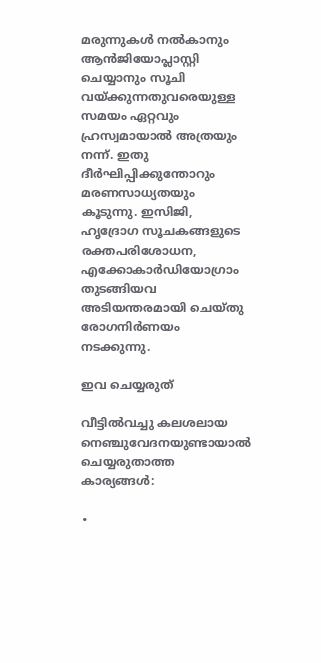മരുന്നുകൾ നൽകാനും ആൻജിയോപ്ലാസ്റ്റി ചെയ്യാനും സൂചി വയ്ക്കുന്നതുവരെയുള്ള സമയം ഏറ്റവും ഹ്രസ്വമായാൽ അത്രയും നന്ന്. ഇതു ദീർഘിപ്പിക്കുന്തോറും മരണസാധ്യതയും കൂടുന്നു. ഇസിജി, ഹൃദ്രോഗ സൂചകങ്ങളുടെ രക്തപരിശോധന, എക്കോകാർഡിയോഗ്രാം തുടങ്ങിയവ അടിയന്തരമായി ചെയ്തു രോഗനിർണയം നടക്കുന്നു.

ഇവ ചെയ്യരുത്

വീട്ടിൽവച്ചു കലശലായ നെഞ്ചുവേദനയുണ്ടായാൽ ചെയ്യരുതാത്ത കാര്യങ്ങൾ:

∙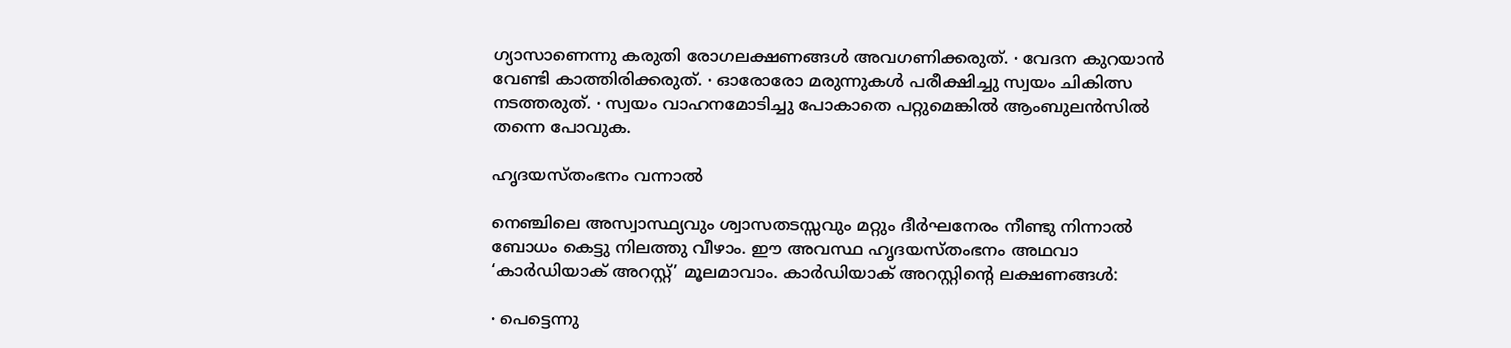ഗ്യാസാണെന്നു കരുതി രോഗലക്ഷണങ്ങൾ അവഗണിക്കരുത്. ∙ വേദന കുറയാൻ വേണ്ടി കാത്തിരിക്കരുത്. ∙ ഓരോരോ മരുന്നുകൾ പരീക്ഷിച്ചു സ്വയം ചികിത്സ നടത്തരുത്. ∙ സ്വയം വാഹനമോടിച്ചു പോകാതെ പറ്റുമെങ്കിൽ ആംബുലൻസിൽ തന്നെ പോവുക.

ഹൃദയസ്തംഭനം വന്നാൽ

നെഞ്ചിലെ അസ്വാസ്ഥ്യവും ശ്വാസതടസ്സവും മറ്റും ദീർഘനേരം നീണ്ടു നിന്നാൽ ബോധം കെട്ടു നിലത്തു വീഴാം. ഈ അവസ്ഥ ഹൃദയസ്തംഭനം അഥവാ ‘കാർഡിയാക് അറസ്റ്റ്’ മൂലമാവാം. കാർഡിയാക് അറസ്റ്റിന്റെ ലക്ഷണങ്ങൾ:

∙ പെട്ടെന്നു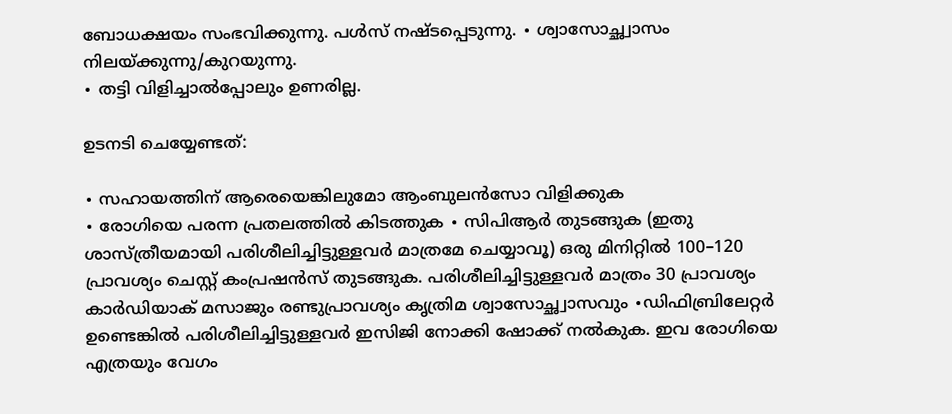ബോധക്ഷയം സംഭവിക്കുന്നു. പള്‍സ് നഷ്ടപ്പെടുന്നു. ∙ ശ്വാസോച്ഛ്വാസം നിലയ്ക്കുന്നു/കുറയുന്നു.
∙ തട്ടി വിളിച്ചാൽപ്പോലും ഉണരില്ല.

ഉടനടി ചെയ്യേണ്ടത്:

∙ സഹായത്തിന് ആരെയെങ്കിലുമോ ആംബുലൻസോ വിളിക്കുക
∙ രോഗിയെ പരന്ന പ്രതലത്തിൽ കിടത്തുക ∙ സിപിആർ തുടങ്ങുക (ഇതു ശാസ്ത്രീയമായി പരിശീലിച്ചിട്ടുള്ളവർ മാത്രമേ ചെയ്യാവൂ) ഒരു മിനിറ്റിൽ 100–120 പ്രാവശ്യം ചെസ്റ്റ് കംപ്രഷൻസ് തുടങ്ങുക. പരിശീലിച്ചിട്ടുള്ളവർ മാത്രം 30 പ്രാവശ്യം കാർഡിയാക് മസാജും രണ്ടുപ്രാവശ്യം കൃത്രിമ ശ്വാസോച്ഛ്വാസവും ∙ഡിഫിബ്രിലേറ്റർ ഉണ്ടെങ്കിൽ പരിശീലിച്ചിട്ടുള്ളവർ ഇസിജി നോക്കി ഷോക്ക് നൽകുക. ഇവ രോഗിയെ എത്രയും വേഗം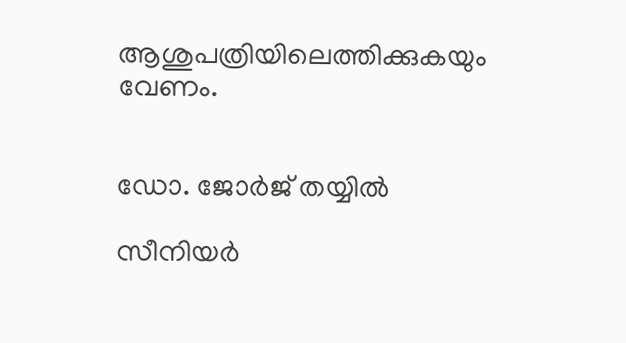ആശുപത്രിയിലെത്തിക്കുകയും വേണം.


ഡോ. ജോർജ് തയ്യിൽ

സീനിയർ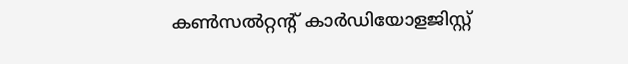കൺസൽറ്റന്റ് കാർഡിയോളജിസ്റ്റ്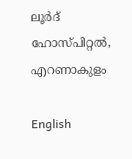ലൂർദ് ഹോസ്പിറ്റൽ, എറണാകുളം

English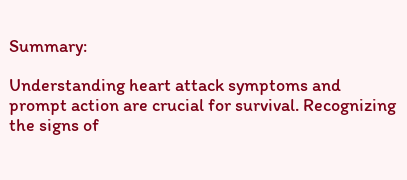Summary:

Understanding heart attack symptoms and prompt action are crucial for survival. Recognizing the signs of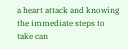a heart attack and knowing the immediate steps to take can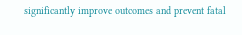significantly improve outcomes and prevent fatal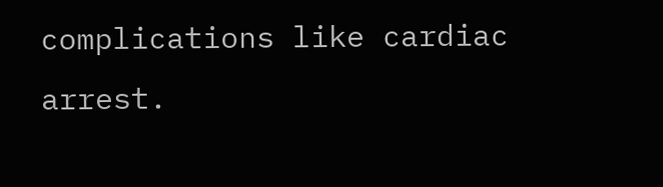complications like cardiac arrest.